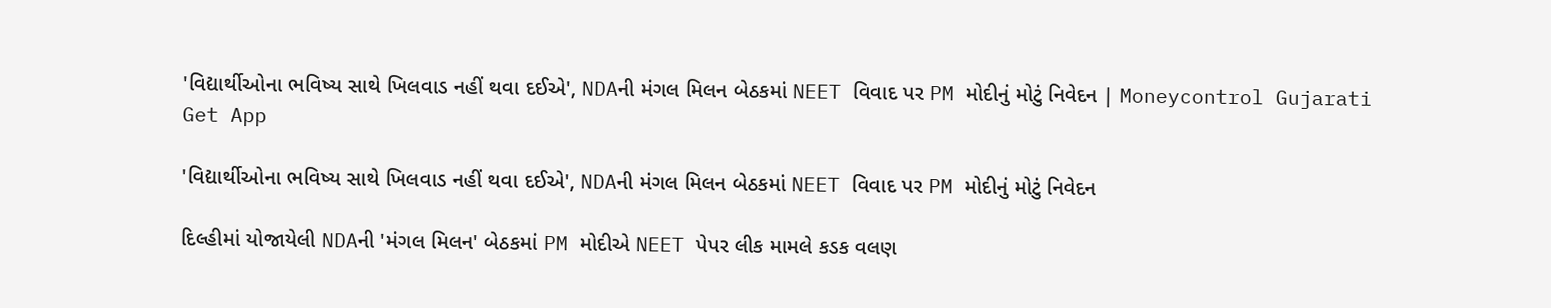'વિદ્યાર્થીઓના ભવિષ્ય સાથે ખિલવાડ નહીં થવા દઈએ', NDAની મંગલ મિલન બેઠકમાં NEET વિવાદ પર PM મોદીનું મોટું નિવેદન | Moneycontrol Gujarati
Get App

'વિદ્યાર્થીઓના ભવિષ્ય સાથે ખિલવાડ નહીં થવા દઈએ', NDAની મંગલ મિલન બેઠકમાં NEET વિવાદ પર PM મોદીનું મોટું નિવેદન

દિલ્હીમાં યોજાયેલી NDAની 'મંગલ મિલન' બેઠકમાં PM મોદીએ NEET પેપર લીક મામલે કડક વલણ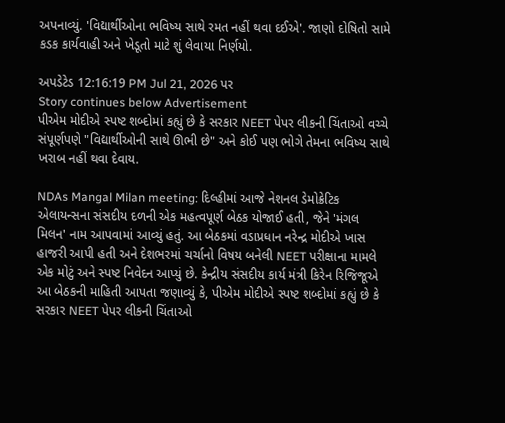અપનાવ્યું. 'વિદ્યાર્થીઓના ભવિષ્ય સાથે રમત નહીં થવા દઈએ'. જાણો દોષિતો સામે કડક કાર્યવાહી અને ખેડૂતો માટે શું લેવાયા નિર્ણયો.

અપડેટેડ 12:16:19 PM Jul 21, 2026 પર
Story continues below Advertisement
પીએમ મોદીએ સ્પષ્ટ શબ્દોમાં કહ્યું છે કે સરકાર NEET પેપર લીકની ચિંતાઓ વચ્ચે સંપૂર્ણપણે "વિદ્યાર્થીઓની સાથે ઊભી છે" અને કોઈ પણ ભોગે તેમના ભવિષ્ય સાથે ખરાબ નહીં થવા દેવાય.

NDAs Mangal Milan meeting: દિલ્હીમાં આજે નેશનલ ડેમોક્રેટિક એલાયન્સના સંસદીય દળની એક મહત્વપૂર્ણ બેઠક યોજાઈ હતી, જેને 'મંગલ મિલન' નામ આપવામાં આવ્યું હતું. આ બેઠકમાં વડાપ્રધાન નરેન્દ્ર મોદીએ ખાસ હાજરી આપી હતી અને દેશભરમાં ચર્ચાનો વિષય બનેલી NEET પરીક્ષાના મામલે એક મોટું અને સ્પષ્ટ નિવેદન આપ્યું છે. કેન્દ્રીય સંસદીય કાર્ય મંત્રી કિરેન રિજિજૂએ આ બેઠકની માહિતી આપતા જણાવ્યું કે, પીએમ મોદીએ સ્પષ્ટ શબ્દોમાં કહ્યું છે કે સરકાર NEET પેપર લીકની ચિંતાઓ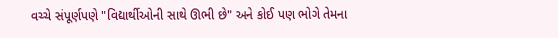વચ્ચે સંપૂર્ણપણે "વિદ્યાર્થીઓની સાથે ઊભી છે" અને કોઈ પણ ભોગે તેમના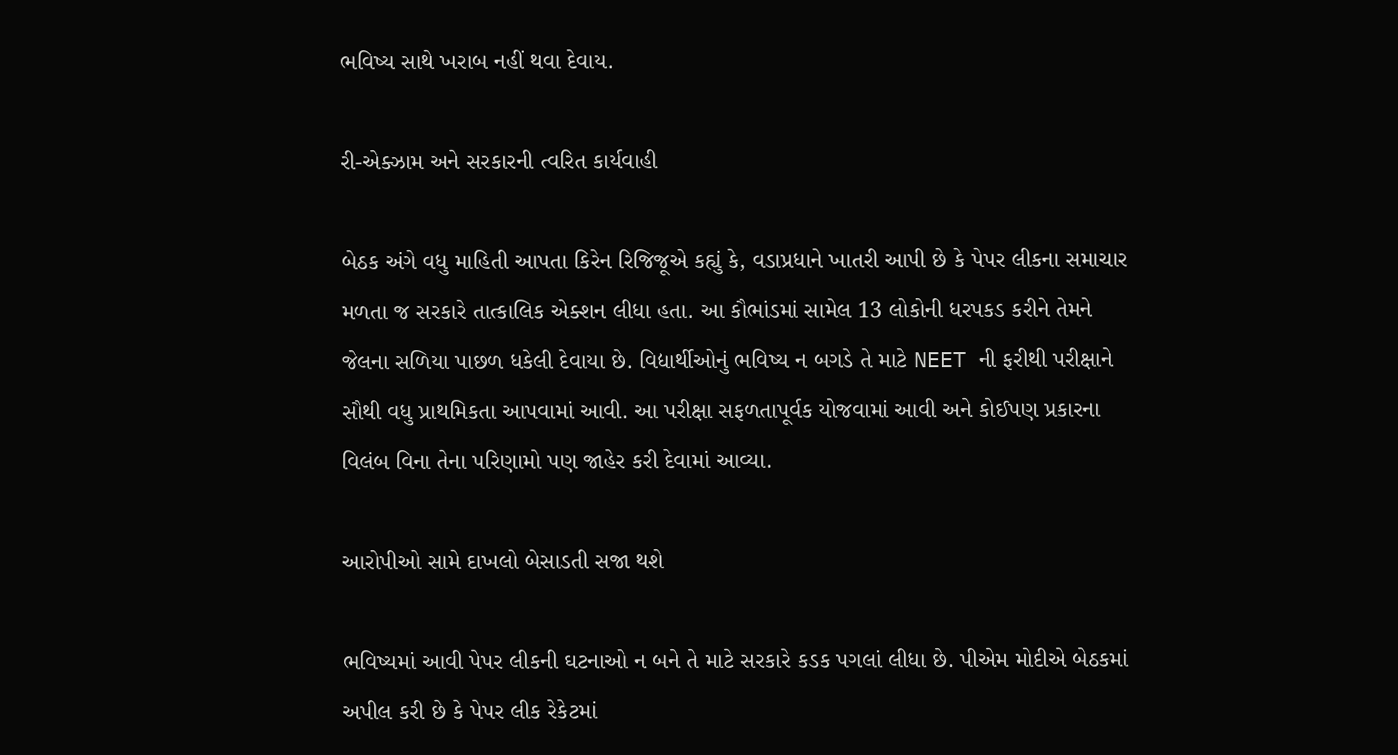ભવિષ્ય સાથે ખરાબ નહીં થવા દેવાય.

રી-એક્ઝામ અને સરકારની ત્વરિત કાર્યવાહી

બેઠક અંગે વધુ માહિતી આપતા કિરેન રિજિજૂએ કહ્યું કે, વડાપ્રધાને ખાતરી આપી છે કે પેપર લીકના સમાચાર મળતા જ સરકારે તાત્કાલિક એક્શન લીધા હતા. આ કૌભાંડમાં સામેલ 13 લોકોની ધરપકડ કરીને તેમને જેલના સળિયા પાછળ ધકેલી દેવાયા છે. વિદ્યાર્થીઓનું ભવિષ્ય ન બગડે તે માટે NEET ની ફરીથી પરીક્ષાને સૌથી વધુ પ્રાથમિકતા આપવામાં આવી. આ પરીક્ષા સફળતાપૂર્વક યોજવામાં આવી અને કોઈપણ પ્રકારના વિલંબ વિના તેના પરિણામો પણ જાહેર કરી દેવામાં આવ્યા.

આરોપીઓ સામે દાખલો બેસાડતી સજા થશે

ભવિષ્યમાં આવી પેપર લીકની ઘટનાઓ ન બને તે માટે સરકારે કડક પગલાં લીધા છે. પીએમ મોદીએ બેઠકમાં અપીલ કરી છે કે પેપર લીક રેકેટમાં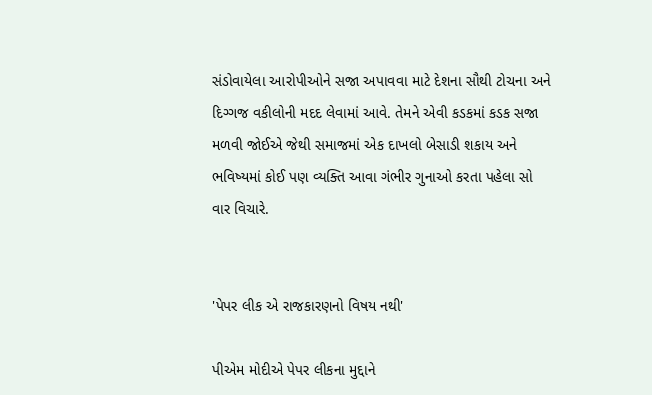સંડોવાયેલા આરોપીઓને સજા અપાવવા માટે દેશના સૌથી ટોચના અને દિગ્ગજ વકીલોની મદદ લેવામાં આવે. તેમને એવી કડકમાં કડક સજા મળવી જોઈએ જેથી સમાજમાં એક દાખલો બેસાડી શકાય અને ભવિષ્યમાં કોઈ પણ વ્યક્તિ આવા ગંભીર ગુનાઓ કરતા પહેલા સો વાર વિચારે.


'પેપર લીક એ રાજકારણનો વિષય નથી'

પીએમ મોદીએ પેપર લીકના મુદ્દાને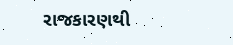રાજકારણથી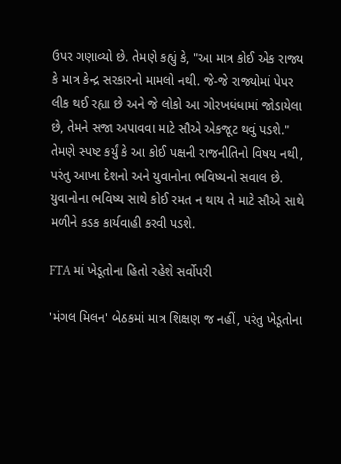ઉપર ગણાવ્યો છે. તેમણે કહ્યું કે, "આ માત્ર કોઈ એક રાજ્ય કે માત્ર કેન્દ્ર સરકારનો મામલો નથી. જે-જે રાજ્યોમાં પેપર લીક થઈ રહ્યા છે અને જે લોકો આ ગોરખધંધામાં જોડાયેલા છે, તેમને સજા અપાવવા માટે સૌએ એકજૂટ થવું પડશે." તેમણે સ્પષ્ટ કર્યું કે આ કોઈ પક્ષની રાજનીતિનો વિષય નથી, પરંતુ આખા દેશનો અને યુવાનોના ભવિષ્યનો સવાલ છે. યુવાનોના ભવિષ્ય સાથે કોઈ રમત ન થાય તે માટે સૌએ સાથે મળીને કડક કાર્યવાહી કરવી પડશે.

FTA માં ખેડૂતોના હિતો રહેશે સર્વોપરી

'મંગલ મિલન' બેઠકમાં માત્ર શિક્ષણ જ નહીં, પરંતુ ખેડૂતોના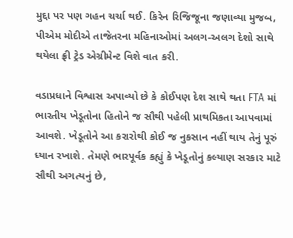મુદ્દા પર પણ ગહન ચર્ચા થઈ. કિરેન રિજિજૂના જણાવ્યા મુજબ, પીએમ મોદીએ તાજેતરના મહિનાઓમાં અલગ-અલગ દેશો સાથે થયેલા ફ્રી ટ્રેડ એગ્રીમેન્ટ વિશે વાત કરી.

વડાપ્રધાને વિશ્વાસ અપાવ્યો છે કે કોઈપણ દેશ સાથે થતા FTA માં ભારતીય ખેડૂતોના હિતોને જ સૌથી પહેલી પ્રાથમિકતા આપવામાં આવશે. ખેડૂતોને આ કરારોથી કોઈ જ નુકસાન નહીં થાય તેનું પૂરું ધ્યાન રખાશે. તેમણે ભારપૂર્વક કહ્યું કે ખેડૂતોનું કલ્યાણ સરકાર માટે સૌથી અગત્યનું છે,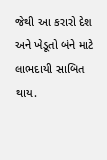જેથી આ કરારો દેશ અને ખેડૂતો બંને માટે લાભદાયી સાબિત થાય.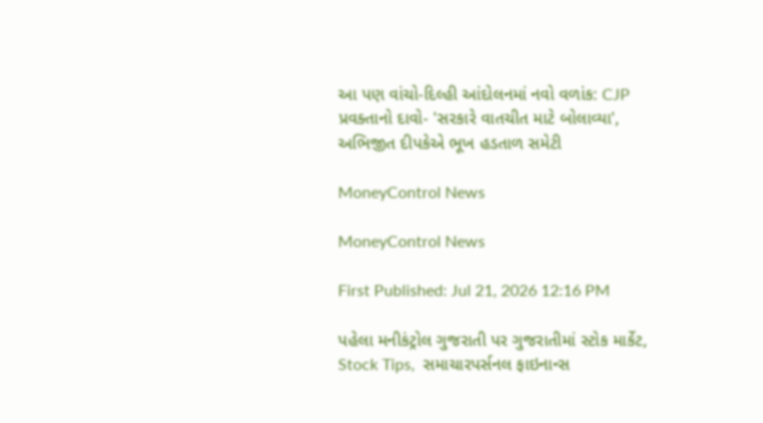આ પણ વાંચો-દિલ્હી આંદોલનમાં નવો વળાંક: CJP પ્રવક્તાનો દાવો- 'સરકારે વાતચીત માટે બોલાવ્યા', અભિજીત દીપકેએ ભૂખ હડતાળ સમેટી

MoneyControl News

MoneyControl News

First Published: Jul 21, 2026 12:16 PM

પહેલા મનીકંટ્રોલ ગુજરાતી પર ગુજરાતીમાં સ્ટોક માર્કેટ,  Stock Tips,  સમાચારપર્સનલ ફાઇનાન્સ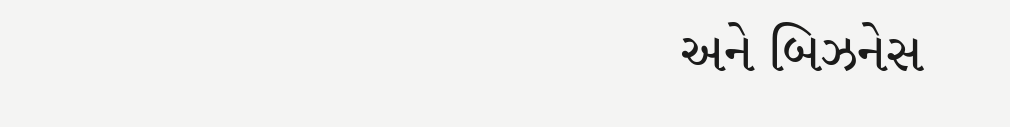અને બિઝનેસ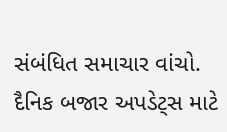સંબંધિત સમાચાર વાંચો. દૈનિક બજાર અપડેટ્સ માટે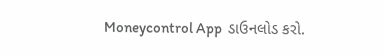Moneycontrol App  ડાઉનલોડ કરો.